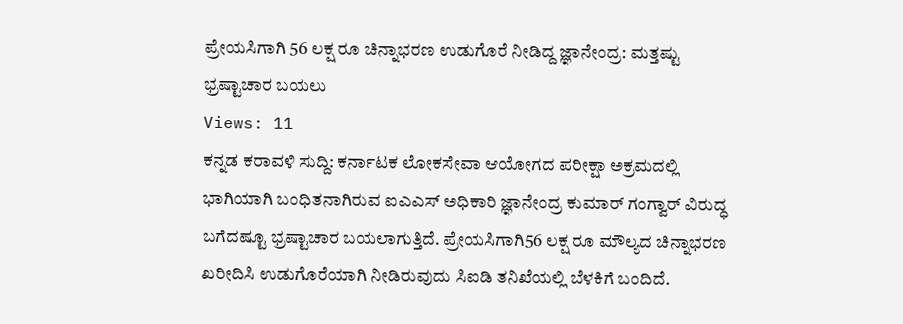ಪ್ರೇಯಸಿಗಾಗಿ 56 ಲಕ್ಷ ರೂ ಚಿನ್ನಾಭರಣ ಉಡುಗೊರೆ ನೀಡಿದ್ದ ಜ್ಞಾನೇಂದ್ರ: ಮತ್ತಷ್ಟು ಭ್ರಷ್ಟಾಚಾರ ಬಯಲು
Views: 11
ಕನ್ನಡ ಕರಾವಳಿ ಸುದ್ದಿ: ಕರ್ನಾಟಕ ಲೋಕಸೇವಾ ಆಯೋಗದ ಪರೀಕ್ಷಾ ಅಕ್ರಮದಲ್ಲಿ ಭಾಗಿಯಾಗಿ ಬಂಧಿತನಾಗಿರುವ ಐಎಎಸ್ ಅಧಿಕಾರಿ ಜ್ಞಾನೇಂದ್ರ ಕುಮಾರ್ ಗಂಗ್ವಾರ್ ವಿರುದ್ಧ ಬಗೆದಷ್ಟೂ ಭ್ರಷ್ಟಾಚಾರ ಬಯಲಾಗುತ್ತಿದೆ. ಪ್ರೇಯಸಿಗಾಗಿ56 ಲಕ್ಷ ರೂ ಮೌಲ್ಯದ ಚಿನ್ನಾಭರಣ ಖರೀದಿಸಿ ಉಡುಗೊರೆಯಾಗಿ ನೀಡಿರುವುದು ಸಿಐಡಿ ತನಿಖೆಯಲ್ಲಿ ಬೆಳಕಿಗೆ ಬಂದಿದೆ.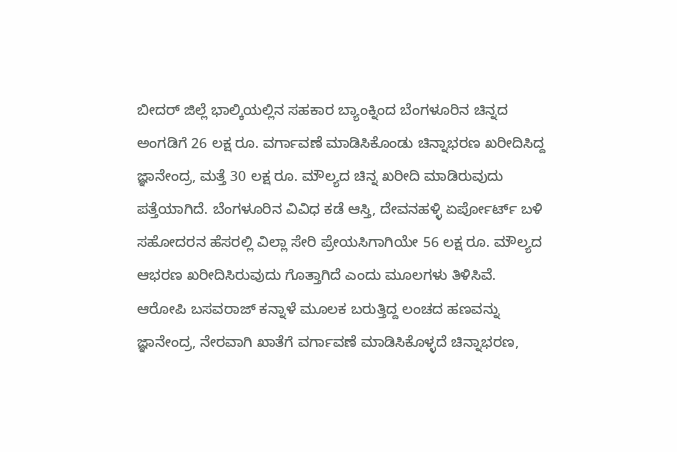ಬೀದರ್ ಜಿಲ್ಲೆ ಭಾಲ್ಕಿಯಲ್ಲಿನ ಸಹಕಾರ ಬ್ಯಾಂಕ್ನಿಂದ ಬೆಂಗಳೂರಿನ ಚಿನ್ನದ ಅಂಗಡಿಗೆ 26 ಲಕ್ಷ ರೂ. ವರ್ಗಾವಣೆ ಮಾಡಿಸಿಕೊಂಡು ಚಿನ್ನಾಭರಣ ಖರೀದಿಸಿದ್ದ ಜ್ಞಾನೇಂದ್ರ, ಮತ್ತೆ 30 ಲಕ್ಷ ರೂ. ಮೌಲ್ಯದ ಚಿನ್ನ ಖರೀದಿ ಮಾಡಿರುವುದು ಪತ್ತೆಯಾಗಿದೆ. ಬೆಂಗಳೂರಿನ ವಿವಿಧ ಕಡೆ ಆಸ್ತಿ, ದೇವನಹಳ್ಳಿ ಏರ್ಪೋರ್ಟ್ ಬಳಿ ಸಹೋದರನ ಹೆಸರಲ್ಲಿ ವಿಲ್ಲಾ ಸೇರಿ ಪ್ರೇಯಸಿಗಾಗಿಯೇ 56 ಲಕ್ಷ ರೂ. ಮೌಲ್ಯದ ಆಭರಣ ಖರೀದಿಸಿರುವುದು ಗೊತ್ತಾಗಿದೆ ಎಂದು ಮೂಲಗಳು ತಿಳಿಸಿವೆ.
ಆರೋಪಿ ಬಸವರಾಜ್ ಕನ್ನಾಳೆ ಮೂಲಕ ಬರುತ್ತಿದ್ದ ಲಂಚದ ಹಣವನ್ನು ಜ್ಞಾನೇಂದ್ರ, ನೇರವಾಗಿ ಖಾತೆಗೆ ವರ್ಗಾವಣೆ ಮಾಡಿಸಿಕೊಳ್ಳದೆ ಚಿನ್ನಾಭರಣ,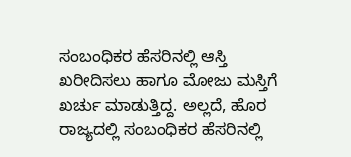ಸಂಬಂಧಿಕರ ಹೆಸರಿನಲ್ಲಿ ಆಸ್ತಿ ಖರೀದಿಸಲು ಹಾಗೂ ಮೋಜು ಮಸ್ತಿಗೆ ಖರ್ಚು ಮಾಡುತ್ತಿದ್ದ. ಅಲ್ಲದೆ, ಹೊರ ರಾಜ್ಯದಲ್ಲಿ ಸಂಬಂಧಿಕರ ಹೆಸರಿನಲ್ಲಿ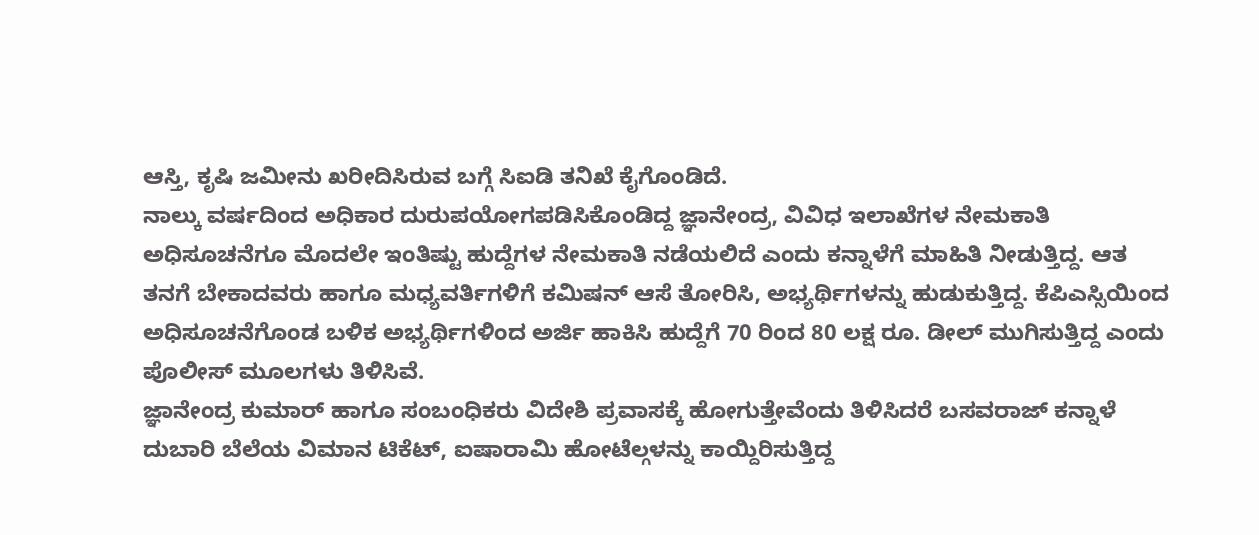ಆಸ್ತಿ, ಕೃಷಿ ಜಮೀನು ಖರೀದಿಸಿರುವ ಬಗ್ಗೆ ಸಿಐಡಿ ತನಿಖೆ ಕೈಗೊಂಡಿದೆ.
ನಾಲ್ಕು ವರ್ಷದಿಂದ ಅಧಿಕಾರ ದುರುಪಯೋಗಪಡಿಸಿಕೊಂಡಿದ್ದ ಜ್ಞಾನೇಂದ್ರ, ವಿವಿಧ ಇಲಾಖೆಗಳ ನೇಮಕಾತಿ ಅಧಿಸೂಚನೆಗೂ ಮೊದಲೇ ಇಂತಿಷ್ಟು ಹುದ್ದೆಗಳ ನೇಮಕಾತಿ ನಡೆಯಲಿದೆ ಎಂದು ಕನ್ನಾಳೆಗೆ ಮಾಹಿತಿ ನೀಡುತ್ತಿದ್ದ. ಆತ ತನಗೆ ಬೇಕಾದವರು ಹಾಗೂ ಮಧ್ಯವರ್ತಿಗಳಿಗೆ ಕಮಿಷನ್ ಆಸೆ ತೋರಿಸಿ, ಅಭ್ಯರ್ಥಿಗಳನ್ನು ಹುಡುಕುತ್ತಿದ್ದ. ಕೆಪಿಎಸ್ಸಿಯಿಂದ ಅಧಿಸೂಚನೆಗೊಂಡ ಬಳಿಕ ಅಭ್ಯರ್ಥಿಗಳಿಂದ ಅರ್ಜಿ ಹಾಕಿಸಿ ಹುದ್ದೆಗೆ 70 ರಿಂದ 80 ಲಕ್ಷ ರೂ. ಡೀಲ್ ಮುಗಿಸುತ್ತಿದ್ದ ಎಂದು ಪೊಲೀಸ್ ಮೂಲಗಳು ತಿಳಿಸಿವೆ.
ಜ್ಞಾನೇಂದ್ರ ಕುಮಾರ್ ಹಾಗೂ ಸಂಬಂಧಿಕರು ವಿದೇಶಿ ಪ್ರವಾಸಕ್ಕೆ ಹೋಗುತ್ತೇವೆಂದು ತಿಳಿಸಿದರೆ ಬಸವರಾಜ್ ಕನ್ನಾಳೆ ದುಬಾರಿ ಬೆಲೆಯ ವಿಮಾನ ಟಿಕೆಟ್, ಐಷಾರಾಮಿ ಹೋಟೆಲ್ಗಳನ್ನು ಕಾಯ್ದಿರಿಸುತ್ತಿದ್ದ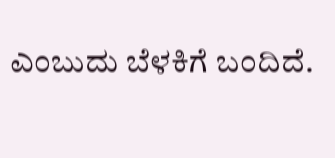ಎಂಬುದು ಬೆಳಕಿಗೆ ಬಂದಿದೆ.